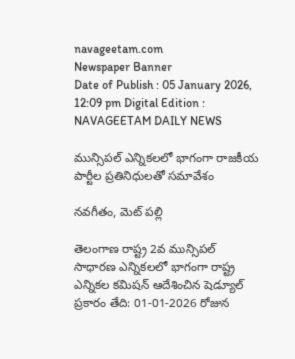navageetam.com
Newspaper Banner
Date of Publish : 05 January 2026, 12:09 pm Digital Edition : NAVAGEETAM DAILY NEWS

మున్సిపల్ ఎన్నికలలో భాగంగా రాజకీయ పార్టీల ప్రతినిధులతో సమావేశం

నవగీతం, మెట్ పల్లి

తెలంగాణ రాష్ట్ర 2వ మున్సిపల్ సాధారణ ఎన్నికలలో భాగంగా రాష్ట్ర ఎన్నికల కమిషన్ ఆదేశించిన షెడ్యూల్ ప్రకారం తేది: 01-01-2026 రోజున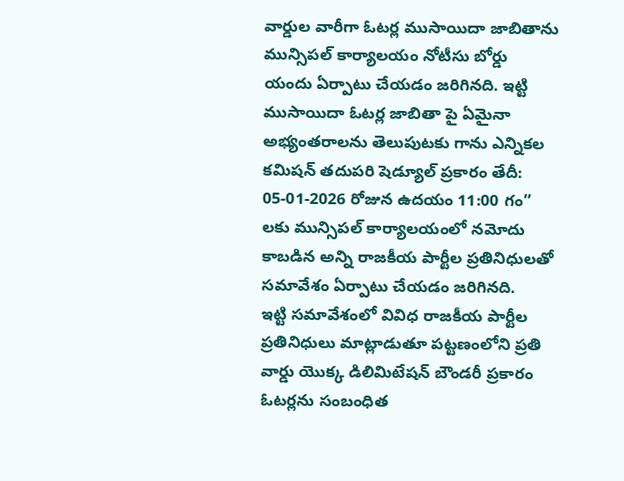వార్డుల వారీగా ఓటర్ల ముసాయిదా జాబితాను మున్సిపల్ కార్యాలయం నోటీసు బోర్డు యందు ఏర్పాటు చేయడం జరిగినది. ఇట్టి ముసాయిదా ఓటర్ల జాబితా పై ఏమైనా అభ్యంతరాలను తెలుపుటకు గాను ఎన్నికల కమిషన్ తదుపరి షెడ్యూల్ ప్రకారం తేదీ: 05-01-2026 రోజున ఉదయం 11:00 గం” లకు మున్సిపల్ కార్యాలయంలో నమోదు కాబడిన అన్ని రాజకీయ పార్టీల ప్రతినిధులతో సమావేశం ఏర్పాటు చేయడం జరిగినది.
ఇట్టి సమావేశంలో వివిధ రాజకీయ పార్టీల ప్రతినిధులు మాట్లాడుతూ పట్టణంలోని ప్రతి వార్డు యొక్క డిలిమిటేషన్ బౌండరీ ప్రకారం ఓటర్లను సంబంధిత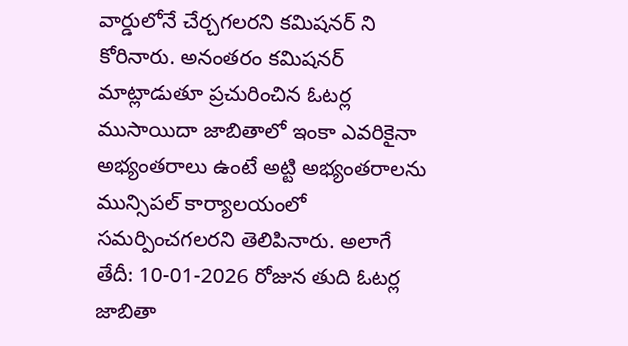వార్డులోనే చేర్చగలరని కమిషనర్ ని కోరినారు. అనంతరం కమిషనర్ మాట్లాడుతూ ప్రచురించిన ఓటర్ల ముసాయిదా జాబితాలో ఇంకా ఎవరికైనా అభ్యంతరాలు ఉంటే అట్టి అభ్యంతరాలను మున్సిపల్ కార్యాలయంలో సమర్పించగలరని తెలిపినారు. అలాగే తేదీ: 10-01-2026 రోజున తుది ఓటర్ల జాబితా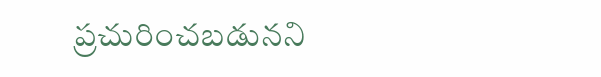ప్రచురించబడునని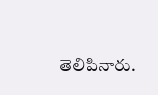తెలిపినారు.